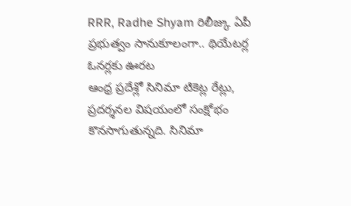RRR, Radhe Shyam రిలీజ్కు ఏపీ ప్రభుత్వం సానుకూలంగా.. థియేటర్ల ఓనర్లకు ఊరట
ఆంధ్ర ప్రదేశ్లో సినిమా టికెట్ల రేట్లు, ప్రదర్శనల విషయంలో సంక్షోభం కొనసాగుతున్నది. సినిమా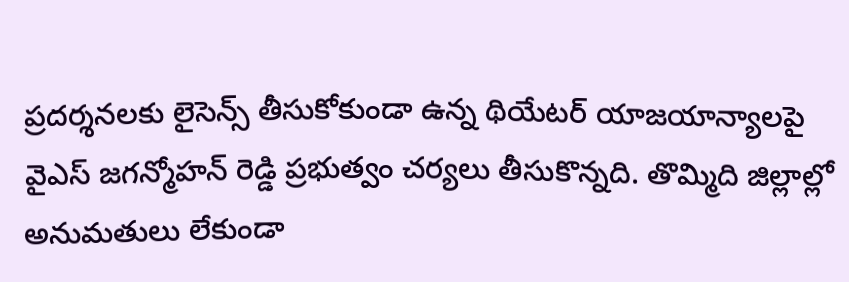ప్రదర్శనలకు లైసెన్స్ తీసుకోకుండా ఉన్న థియేటర్ యాజయాన్యాలపై వైఎస్ జగన్మోహన్ రెడ్డి ప్రభుత్వం చర్యలు తీసుకొన్నది. తొమ్మిది జిల్లాల్లో అనుమతులు లేకుండా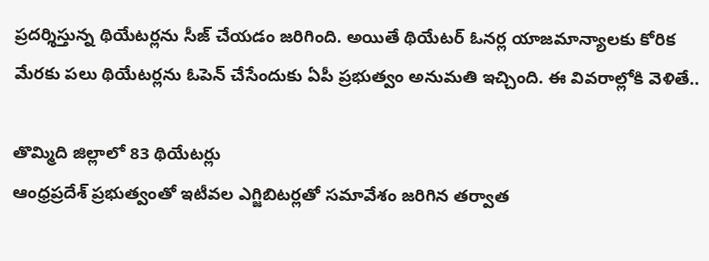ప్రదర్శిస్తున్న థియేటర్లను సీజ్ చేయడం జరిగింది. అయితే థియేటర్ ఓనర్ల యాజమాన్యాలకు కోరిక మేరకు పలు థియేటర్లను ఓపెన్ చేసేందుకు ఏపీ ప్రభుత్వం అనుమతి ఇచ్చింది. ఈ వివరాల్లోకి వెళితే..

తొమ్మిది జిల్లాలో 83 థియేటర్లు
ఆంధ్రప్రదేశ్ ప్రభుత్వంతో ఇటీవల ఎగ్జిబిటర్లతో సమావేశం జరిగిన తర్వాత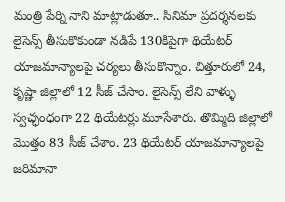మంత్రి పేర్ని నాని మాట్లాడుతూ.. సినిమా ప్రదర్శనలకు లైసెన్స్ తీసుకొకుండా నడిపే 130కిపైగా థియేటర్ యాజమాన్యాలపై చర్యలు తీసుకొన్నాం. చిత్తూరులో 24, కృష్ణా జిల్లాలో 12 సీజ్ చేసాం. లైసెన్స్ లేని వాళ్ళు స్వచ్ఛంధంగా 22 థియేటర్లు మూసేశారు. తొమ్మిది జిల్లాలో మొత్తం 83 సీజ్ చేశాం. 23 థియేటర్ యాజమాన్యాలపై జరిమానా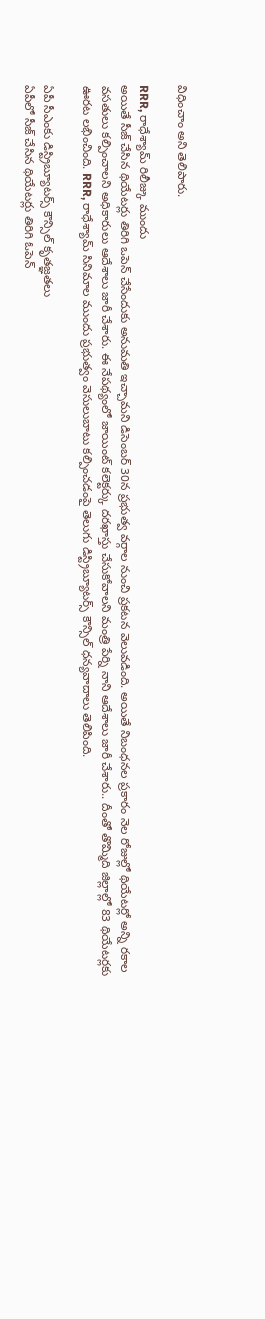విధించాం అని తెలిపారు.

RRR, రాధేశ్యామ్ రిలీజ్కు ముందు
అయితే సీజ్ చేసిన థియేటర్లు తిరిగి ఒపెన్ చేసేందుకు అనుమతి ఇచ్చామని డిసెంబర్ 30న ప్రభుత్వ వర్గాల నుంచి ప్రకటన వెలువడింది. అయితే నిబంధనల ప్రకారం నెల రోజుల్లో థియేటర్లో అన్ని రకాల వసతులు కల్పించాలని అధికారులు ఆదేశాలు జారీ చేశారు. ఈ నేపథ్యంలో జాయింట్ కలెక్టర్కు దరఖాస్తు చేసుకోవాలని మంత్రి పేర్ని నాని ఆదేశాలు జారీ చేశారు.. దీంతో తొమ్మిది జిల్లాల్లో 83 థియేటర్లకు ఊరట లభించింది. RRR, రాధేశ్యామ్ సినిమాల ముందు ప్రభుత్వం వెసులుబాటు కల్పించడంపై తెలుగు డిస్ట్రిబ్యూటర్స్ కౌన్సిల్ ధన్యవాదాలు తెలిపింది.

ఏపీ సీఎంకు డిస్ట్రిబ్యూటర్స్ కౌన్సిల్ కృతజ్ఞతలు
ఏపీలో సీజ్ చేసిన థియేటర్లు తిరిగి ఓపెన్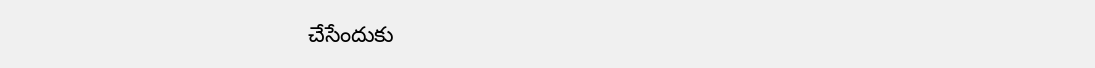చేసేందుకు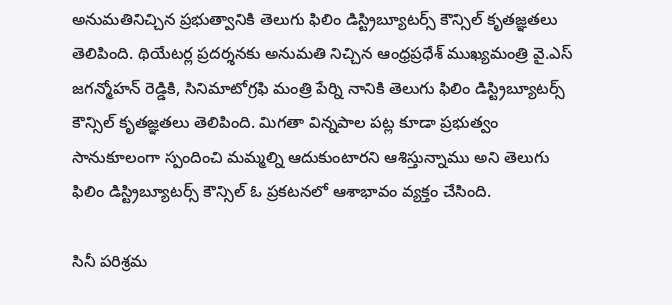అనుమతినిచ్చిన ప్రభుత్వానికి తెలుగు ఫిలిం డిస్ట్రిబ్యూటర్స్ కౌన్సిల్ కృతజ్ఞతలు తెలిపింది. థియేటర్ల ప్రదర్శనకు అనుమతి నిచ్చిన ఆంధ్రప్రధేశ్ ముఖ్యమంత్రి వై.ఎస్ జగన్మోహన్ రెడ్డికి, సినిమాటోగ్రఫి మంత్రి పేర్ని నానికి తెలుగు ఫిలిం డిస్ట్రిబ్యూటర్స్ కౌన్సిల్ కృతజ్ఞతలు తెలిపింది. మిగతా విన్నపాల పట్ల కూడా ప్రభుత్వం సానుకూలంగా స్పందించి మమ్మల్ని ఆదుకుంటారని ఆశిస్తున్నాము అని తెలుగు ఫిలిం డిస్ట్రిబ్యూటర్స్ కౌన్సిల్ ఓ ప్రకటనలో ఆశాభావం వ్యక్తం చేసింది.

సినీ పరిశ్రమ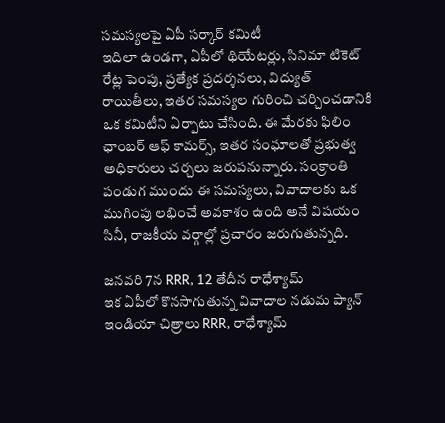సమస్యలపై ఏపీ సర్కార్ కమిటీ
ఇదిలా ఉండగా, ఏపీలో థియేటర్లు, సినిమా టికెట్ రేట్ల పెంపు, ప్రత్యేక ప్రదర్శనలు, విద్యుత్ రాయితీలు, ఇతర సమస్యల గురించి చర్చించడానికి ఒక కమిటీని ఏర్పాటు చేసింది. ఈ మేరకు ఫిలిం ఛాంబర్ ఆఫ్ కామర్స్, ఇతర సంఘాలతో ప్రభుత్వ అధికారులు చర్చలు జరుపనున్నారు. సంక్రాంతి పండుగ ముందు ఈ సమస్యలు, వివాదాలకు ఒక ముగింపు లభించే అవకాశం ఉంది అనే విషయం సినీ, రాజకీయ వర్గాల్లో ప్రచారం జరుగుతున్నది.

జనవరి 7న RRR, 12 తేదీన రాధేశ్యామ్
ఇక ఏపీలో కొనసాగుతున్న వివాదాల నడుమ ప్యాన్ ఇండియా చిత్రాలు RRR, రాధేశ్యామ్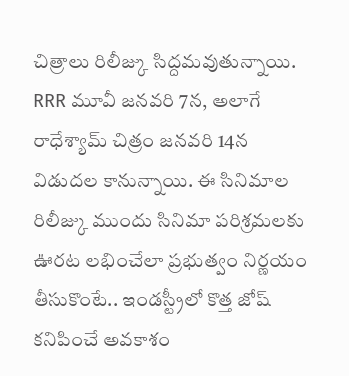చిత్రాలు రిలీజ్కు సిద్దమవుతున్నాయి. RRR మూవీ జనవరి 7న, అలాగే రాధేశ్యామ్ చిత్రం జనవరి 14న విడుదల కానున్నాయి. ఈ సినిమాల రిలీజ్కు ముందు సినిమా పరిశ్రమలకు ఊరట లభించేలా ప్రభుత్వం నిర్ణయం తీసుకొంటే.. ఇండస్ట్రీలో కొత్త జోష్ కనిపించే అవకాశం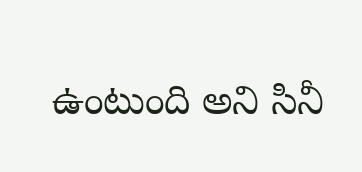ఉంటుంది అని సినీ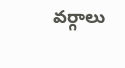వర్గాలు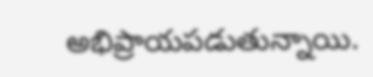అభిప్రాయపడుతున్నాయి.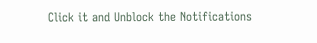Click it and Unblock the Notifications